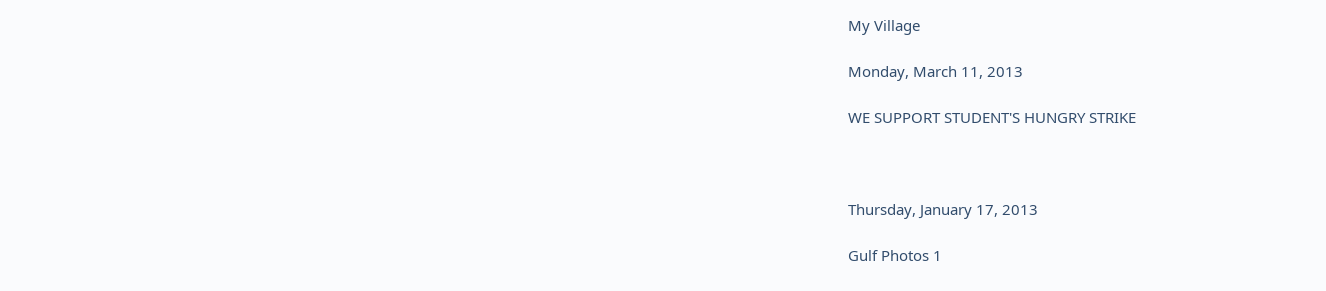My Village

Monday, March 11, 2013

WE SUPPORT STUDENT'S HUNGRY STRIKE



Thursday, January 17, 2013

Gulf Photos 1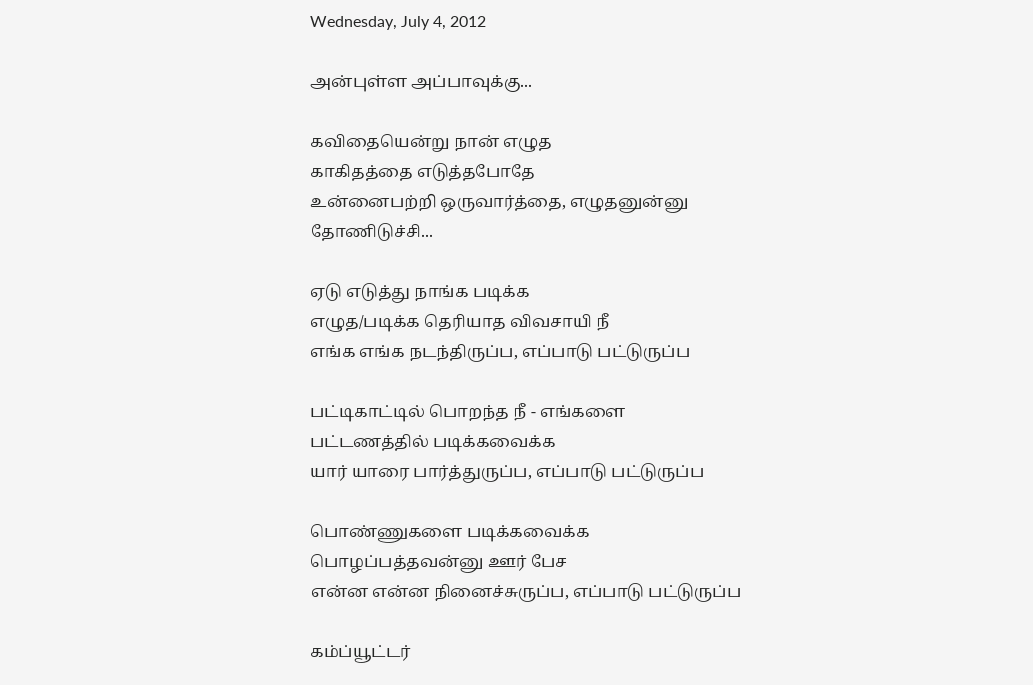Wednesday, July 4, 2012

அன்புள்ள அப்பாவுக்கு...

கவிதையென்று நான் எழுத
காகிதத்தை எடுத்தபோதே
உன்னைபற்றி ஒருவார்த்தை, எழுதனுன்னு தோணிடுச்சி...

ஏடு எடுத்து நாங்க படிக்க
எழுத/படிக்க தெரியாத விவசாயி நீ
எங்க எங்க நடந்திருப்ப, எப்பாடு பட்டுருப்ப

பட்டிகாட்டில் பொறந்த நீ - எங்களை
பட்டணத்தில் படிக்கவைக்க
யார் யாரை பார்த்துருப்ப, எப்பாடு பட்டுருப்ப

பொண்ணுகளை படிக்கவைக்க
பொழப்பத்தவன்னு ஊர் பேச
என்ன என்ன நினைச்சுருப்ப, எப்பாடு பட்டுருப்ப

கம்ப்யூட்டர்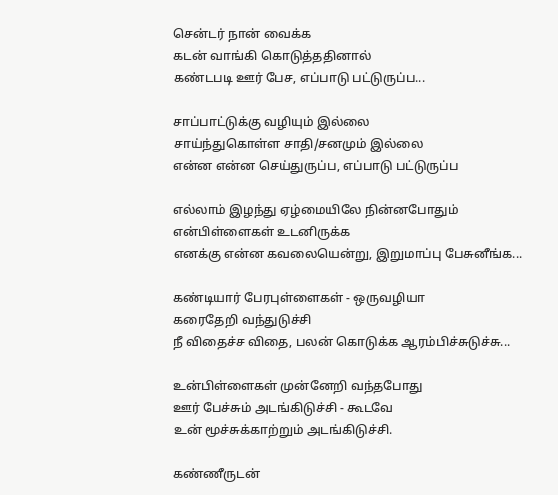சென்டர் நான் வைக்க
கடன் வாங்கி கொடுத்ததினால்
கண்டபடி ஊர் பேச, எப்பாடு பட்டுருப்ப...

சாப்பாட்டுக்கு வழியும் இல்லை
சாய்ந்துகொள்ள சாதி/சனமும் இல்லை
என்ன என்ன செய்துருப்ப, எப்பாடு பட்டுருப்ப

எல்லாம் இழந்து ஏழ்மையிலே நின்னபோதும்
என்பிள்ளைகள் உடனிருக்க
எனக்கு என்ன கவலையென்று, இறுமாப்பு பேசுனீங்க...

கண்டியார் பேரபுள்ளைகள் - ஒருவழியா
கரைதேறி வந்துடுச்சி
நீ விதைச்ச விதை, பலன் கொடுக்க ஆரம்பிச்சுடுச்சு...

உன்பிள்ளைகள் முன்னேறி வந்தபோது
ஊர் பேச்சும் அடங்கிடுச்சி - கூடவே
உன் மூச்சுக்காற்றும் அடங்கிடுச்சி.

கண்ணீருடன்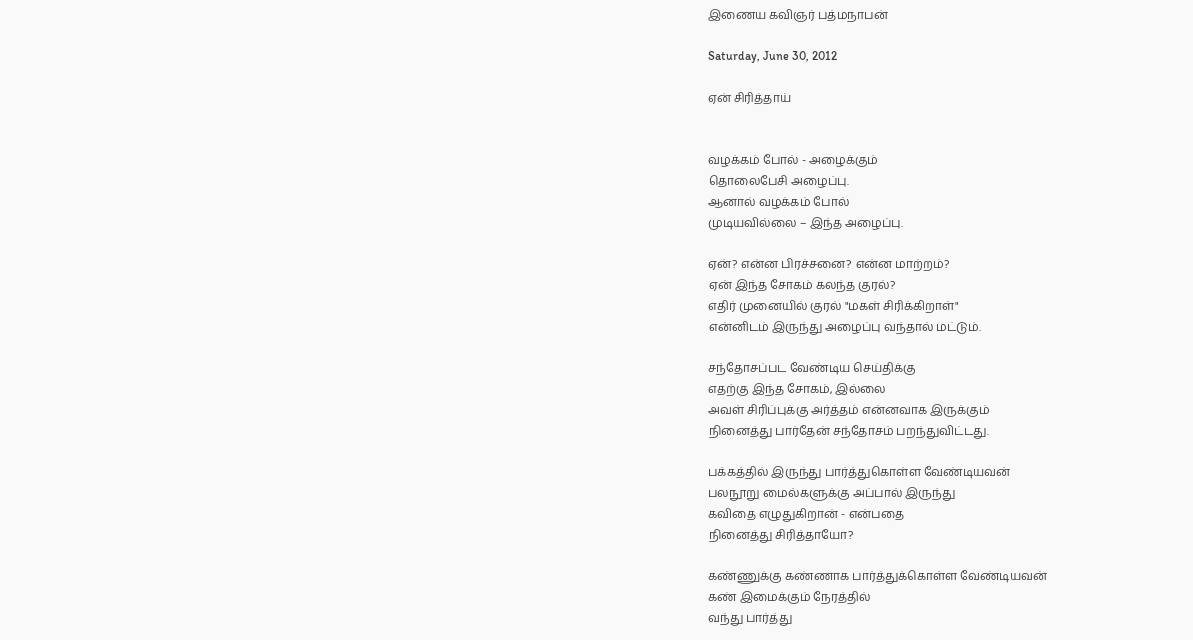இணைய கவிஞர் பத்மநாபன்

Saturday, June 30, 2012

ஏன் சிரித்தாய்


வழக்கம் போல் - அழைக்கும்
தொலைபேசி அழைப்பு.
ஆனால் வழக்கம் போல்
முடியவில்லை – இந்த அழைப்பு.

ஏன்? என்ன பிரச்சனை? என்ன மாற்றம்?
ஏன் இந்த சோகம் கலந்த குரல்?
எதிர் முனையில் குரல் "மகள் சிரிக்கிறாள்"
என்னிடம் இருந்து அழைப்பு வந்தால் மட்டும்.

சந்தோசப்பட வேண்டிய செய்திக்கு
எதற்கு இந்த சோகம், இல்லை
அவள் சிரிப்புக்கு அர்த்தம் என்னவாக இருக்கும்
நினைத்து பார்தேன் சந்தோசம் பறந்துவிட்டது.

பக்கத்தில் இருந்து பார்த்துகொள்ள வேண்டியவன்
பலநூறு மைல்களுக்கு அப்பால் இருந்து
கவிதை எழுதுகிறான் - என்பதை
நினைத்து சிரித்தாயோ?

கண்ணுக்கு கண்ணாக பார்த்துக்கொள்ள வேண்டியவன்
கண் இமைக்கும் நேரத்தில்
வந்து பார்த்து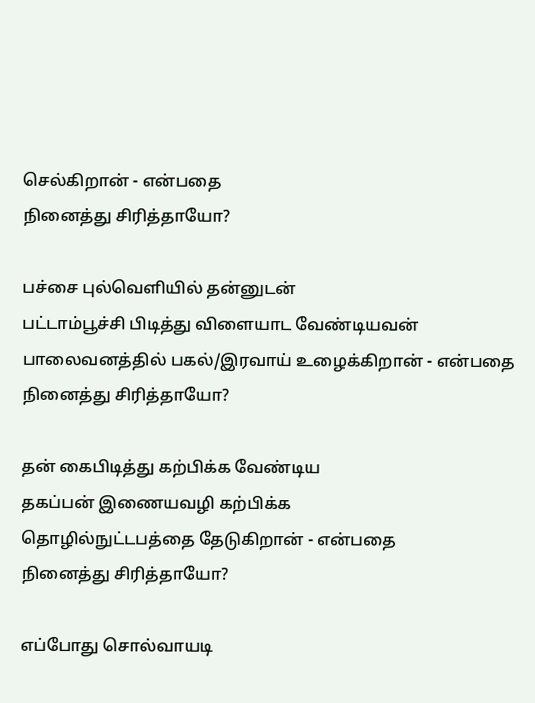செல்கிறான் - என்பதை
நினைத்து சிரித்தாயோ?

பச்சை புல்வெளியில் தன்னுடன்
பட்டாம்பூச்சி பிடித்து விளையாட வேண்டியவன்
பாலைவனத்தில் பகல்/இரவாய் உழைக்கிறான் - என்பதை
நினைத்து சிரித்தாயோ?

தன் கைபிடித்து கற்பிக்க வேண்டிய
தகப்பன் இணையவழி கற்பிக்க
தொழில்நுட்டபத்தை தேடுகிறான் - என்பதை
நினைத்து சிரித்தாயோ?

எப்போது சொல்வாயடி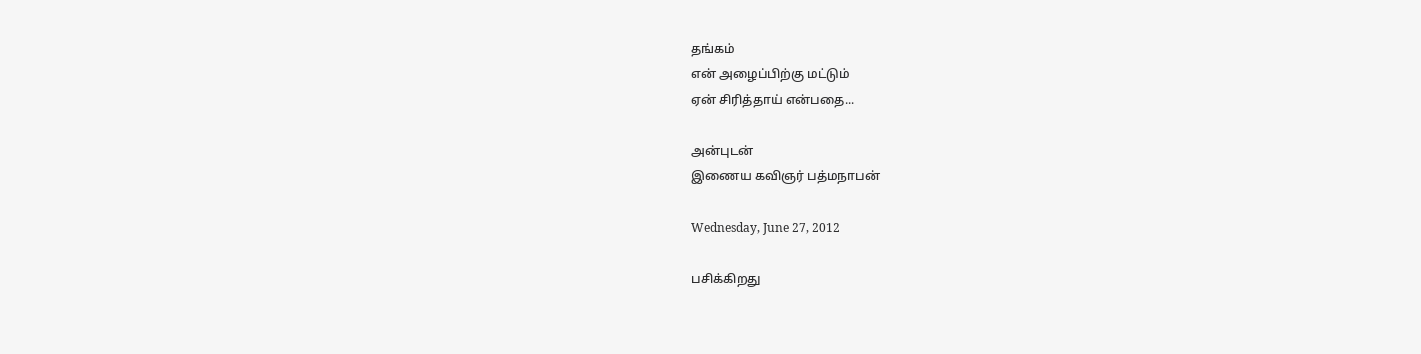தங்கம்
என் அழைப்பிற்கு மட்டும்
ஏன் சிரித்தாய் என்பதை...

அன்புடன்
இணைய கவிஞர் பத்மநாபன்

Wednesday, June 27, 2012

பசிக்கிறது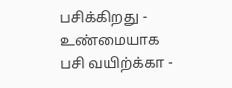பசிக்கிறது - உண்மையாக
பசி வயிற்க்கா -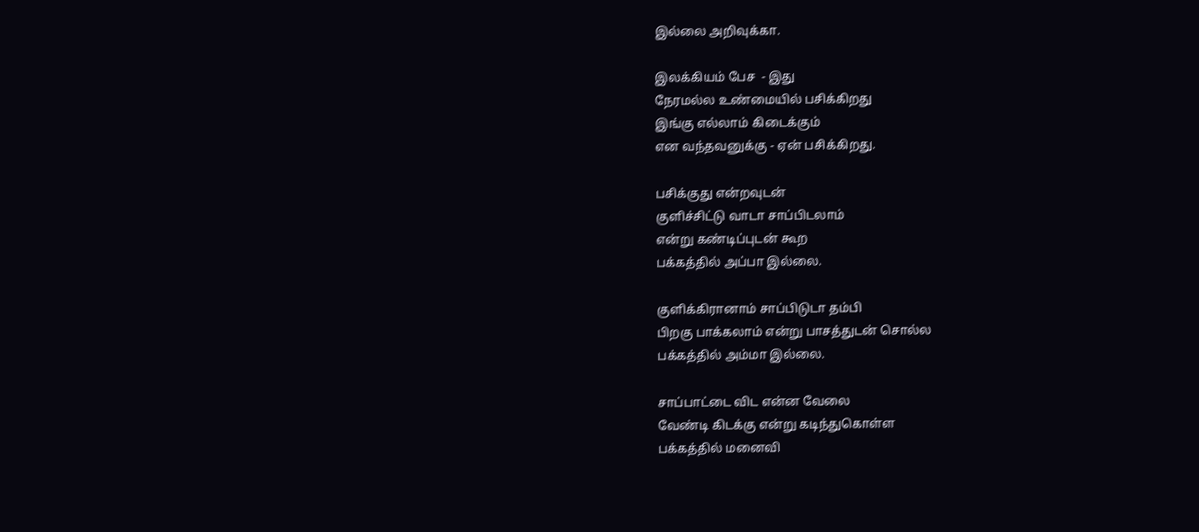இல்லை அறிவுக்கா.

இலக்கியம் பேச  - இது
நேரமல்ல உண்மையில் பசிக்கிறது
இங்கு எல்லாம் கிடைக்கும்
என வந்தவனுக்கு - ஏன் பசிக்கிறது.

பசிக்குது என்றவுடன்
குளிச்சிட்டு வாடா சாப்பிடலாம்
என்று கண்டிப்புடன் கூற
பக்கத்தில் அப்பா இல்லை.

குளிக்கிரானாம் சாப்பிடுடா தம்பி
பிறகு பாக்கலாம் என்று பாசத்துடன் சொல்ல
பக்கத்தில் அம்மா இல்லை.

சாப்பாட்டை விட என்ன வேலை
வேண்டி கிடக்கு என்று கடிந்துகொள்ள
பக்கத்தில் மனைவி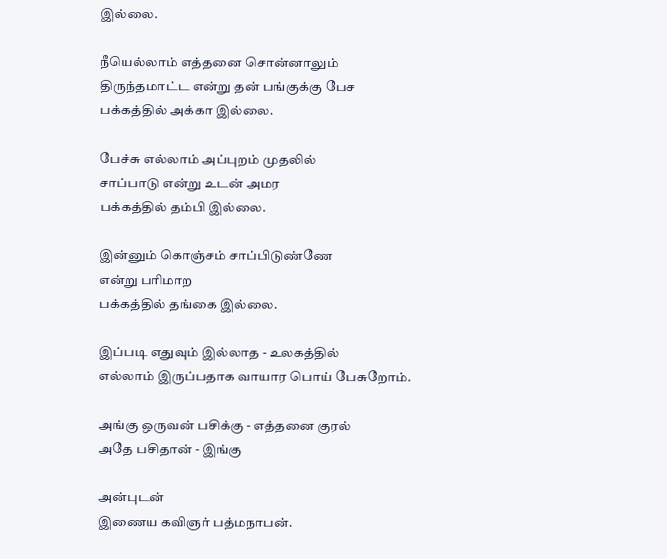இல்லை.

நீயெல்லாம் எத்தனை சொன்னாலும்
திருந்தமாட்ட என்று தன் பங்குக்கு பேச
பக்கத்தில் அக்கா இல்லை.

பேச்சு எல்லாம் அப்புறம் முதலில்
சாப்பாடு என்று உடன் அமர
பக்கத்தில் தம்பி இல்லை.

இன்னும் கொஞ்சம் சாப்பிடுண்ணே
என்று பரிமாற
பக்கத்தில் தங்கை இல்லை.

இப்படி எதுவும் இல்லாத - உலகத்தில்
எல்லாம் இருப்பதாக வாயார பொய் பேசுறோம்.

அங்கு ஒருவன் பசிக்கு - எத்தனை குரல்
அதே பசிதான் - இங்கு

அன்புடன்
இணைய கவிஞர் பத்மநாபன்.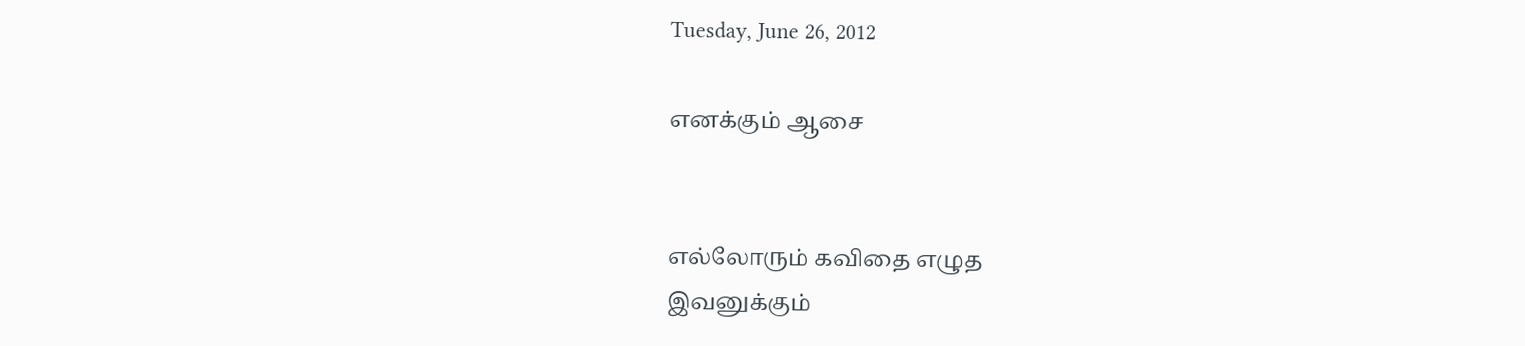Tuesday, June 26, 2012

எனக்கும் ஆசை


எல்லோரும் கவிதை எழுத
இவனுக்கும்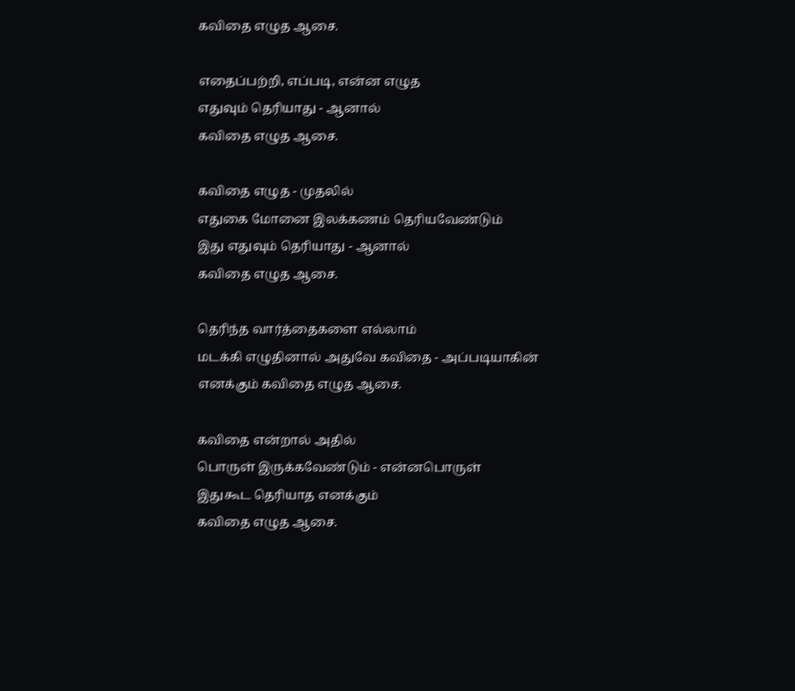கவிதை எழுத ஆசை.

எதைப்பற்றி, எப்படி, என்ன எழுத
எதுவும் தெரியாது - ஆனால்
கவிதை எழுத ஆசை.

கவிதை எழுத - முதலில்
எதுகை மோனை இலக்கணம் தெரியவேண்டும்
இது எதுவும் தெரியாது - ஆனால்
கவிதை எழுத ஆசை.

தெரிந்த வார்த்தைகளை எல்லாம்
மடக்கி எழுதினால் அதுவே கவிதை - அப்படியாகின்
எனக்கும் கவிதை எழுத ஆசை.

கவிதை என்றால் அதில்
பொருள் இருக்கவேண்டும் - என்னபொருள்
இதுகூட தெரியாத எனக்கும்
கவிதை எழுத ஆசை.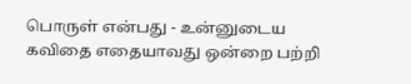பொருள் என்பது - உன்னுடைய
கவிதை எதையாவது ஒன்றை பற்றி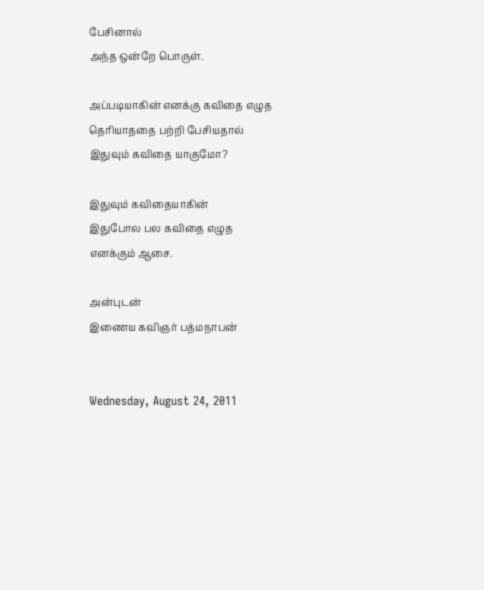பேசினால்
அந்த ஒன்றே பொருள்.

அப்படியாகின் எனக்கு கவிதை எழுத
தெரியாததை பற்றி பேசியதால்
இதுவும் கவிதை யாகுமோ?

இதுவும் கவிதையாகின்
இதுபோல பல கவிதை எழுத
எனக்கும் ஆசை.

அன்புடன்
இணைய கவிஞர் பத்மநாபன்


Wednesday, August 24, 2011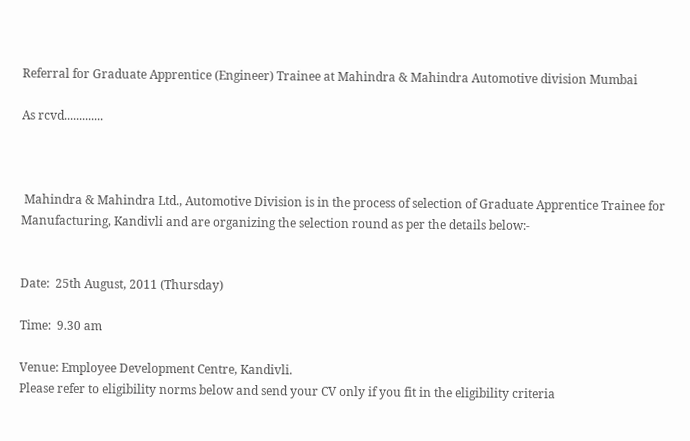Referral for Graduate Apprentice (Engineer) Trainee at Mahindra & Mahindra Automotive division Mumbai

As rcvd.............



 Mahindra & Mahindra Ltd., Automotive Division is in the process of selection of Graduate Apprentice Trainee for Manufacturing, Kandivli and are organizing the selection round as per the details below:-


Date:  25th August, 2011 (Thursday)

Time:  9.30 am

Venue: Employee Development Centre, Kandivli.
Please refer to eligibility norms below and send your CV only if you fit in the eligibility criteria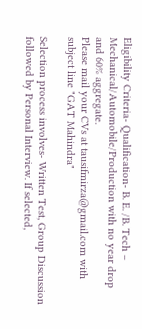Eligibility Criteria- Qualification- B. E. /B. Tech – Mechanical/Automobile/Production with no year drop and 60% aggregate.
Please mail your CVs at tausifmirza@gmail.com with subject line "GAT Mahindra"

Selection process involves- Written Test, Group Discussion followed by Personal Interview. If selected,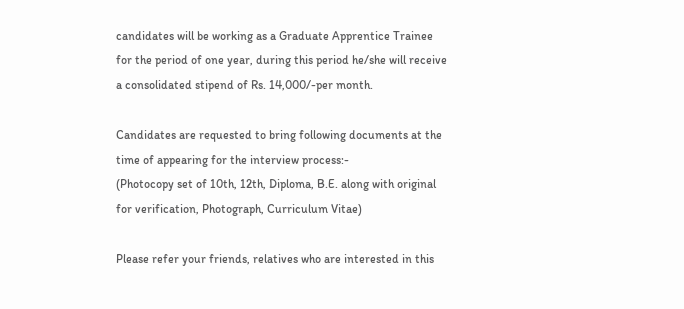candidates will be working as a Graduate Apprentice Trainee for the period of one year, during this period he/she will receive a consolidated stipend of Rs. 14,000/-per month.

Candidates are requested to bring following documents at the time of appearing for the interview process:-
(Photocopy set of 10th, 12th, Diploma, B.E. along with original for verification, Photograph, Curriculum Vitae)

Please refer your friends, relatives who are interested in this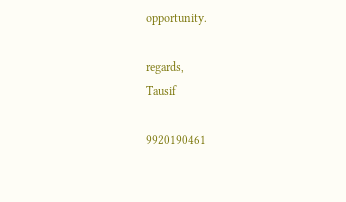opportunity.

regards,
Tausif

9920190461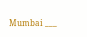Mumbai ___